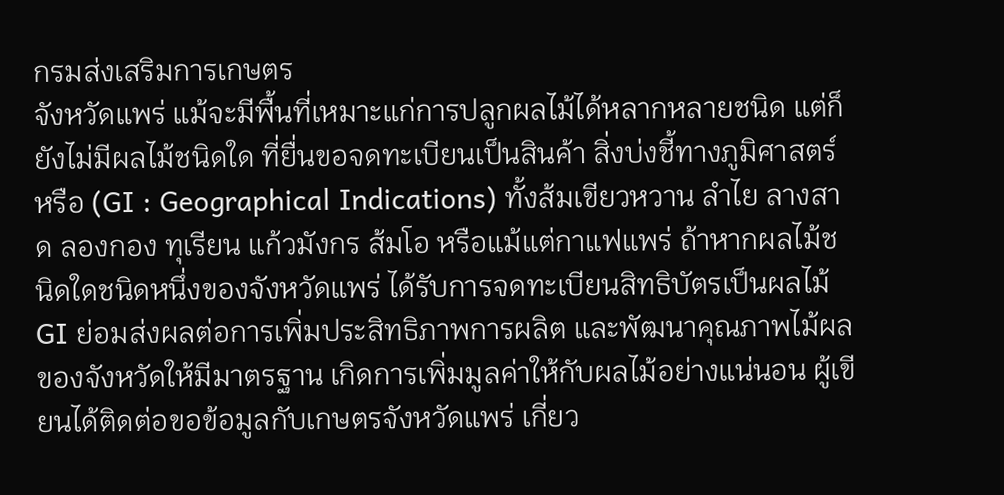กรมส่งเสริมการเกษตร
จังหวัดแพร่ แม้จะมีพื้นที่เหมาะแก่การปลูกผลไม้ได้หลากหลายชนิด แต่ก็ยังไม่มีผลไม้ชนิดใด ที่ยื่นขอจดทะเบียนเป็นสินค้า สิ่งบ่งชี้ทางภูมิศาสตร์ หรือ (GI : Geographical Indications) ทั้งส้มเขียวหวาน ลำไย ลางสาด ลองกอง ทุเรียน แก้วมังกร ส้มโอ หรือแม้แต่กาแฟแพร่ ถ้าหากผลไม้ชนิดใดชนิดหนึ่งของจังหวัดแพร่ ได้รับการจดทะเบียนสิทธิบัตรเป็นผลไม้ GI ย่อมส่งผลต่อการเพิ่มประสิทธิภาพการผลิต และพัฒนาคุณภาพไม้ผลของจังหวัดให้มีมาตรฐาน เกิดการเพิ่มมูลค่าให้กับผลไม้อย่างแน่นอน ผู้เขียนได้ติดต่อขอข้อมูลกับเกษตรจังหวัดแพร่ เกี่ยว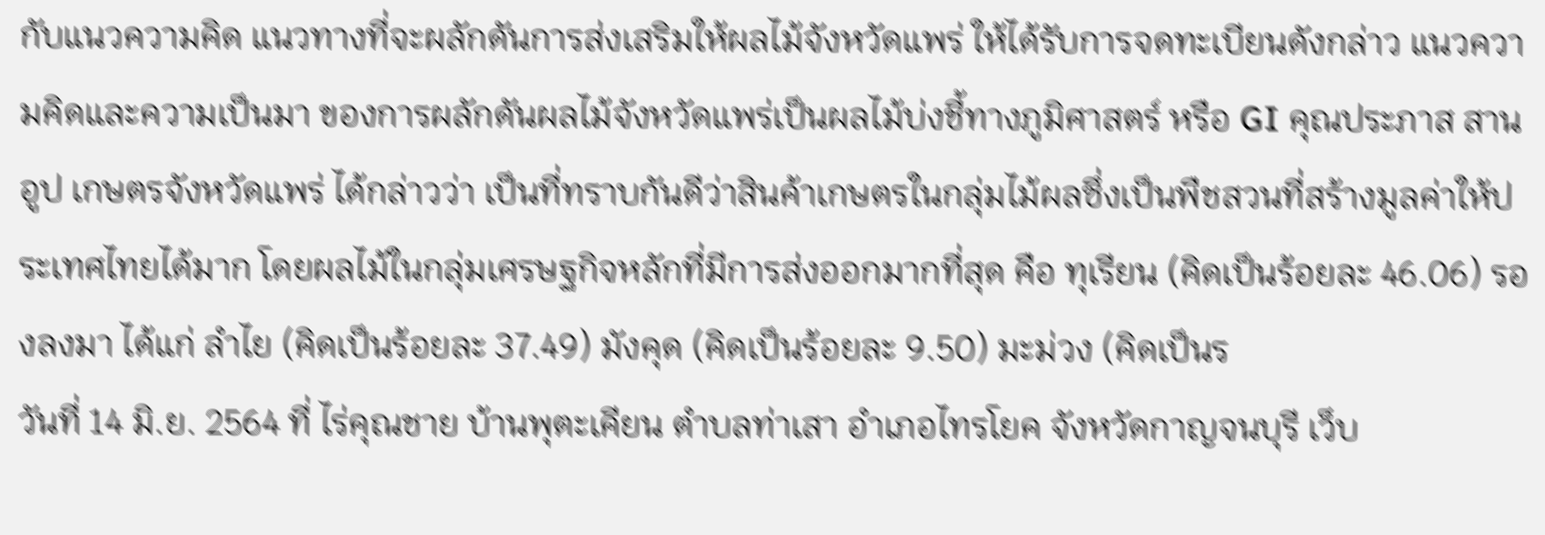กับแนวความคิด แนวทางที่จะผลักดันการส่งเสริมให้ผลไม้จังหวัดแพร่ ให้ได้รับการจดทะเบียนดังกล่าว แนวความคิดและความเป็นมา ของการผลักดันผลไม้จังหวัดแพร่เป็นผลไม้บ่งชี้ทางภูมิศาสตร์ หรือ GI คุณประภาส สานอูป เกษตรจังหวัดแพร่ ได้กล่าวว่า เป็นที่ทราบกันดีว่าสินค้าเกษตรในกลุ่มไม้ผลซึ่งเป็นพืชสวนที่สร้างมูลค่าให้ประเทศไทยได้มาก โดยผลไม้ในกลุ่มเศรษฐกิจหลักที่มีการส่งออกมากที่สุด คือ ทุเรียน (คิดเป็นร้อยละ 46.06) รองลงมา ได้แก่ ลำไย (คิดเป็นร้อยละ 37.49) มังคุด (คิดเป็นร้อยละ 9.50) มะม่วง (คิดเป็นร
วันที่ 14 มิ.ย. 2564 ที่ ไร่คุณชาย บ้านพุตะเคียน ตำบลท่าเสา อำเภอไทรโยค จังหวัดกาญจนบุรี เว็บ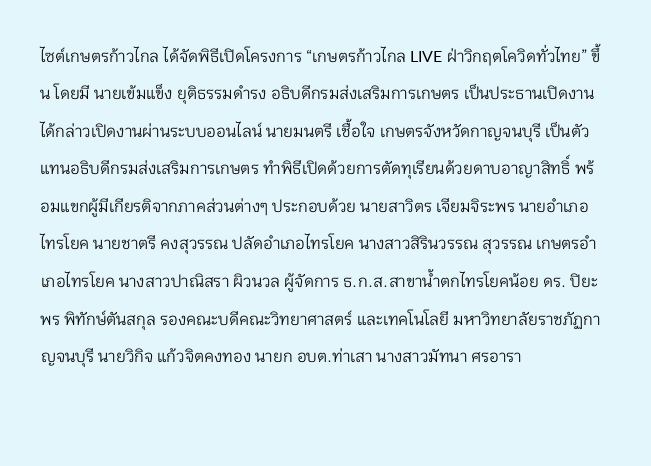ไซต์เกษตรก้าวไกล ได้จัดพิธีเปิดโครงการ “เกษตรก้าวไกล LIVE ฝ่าวิกฤตโควิดทั่วไทย” ขึ้น โดยมี นายเข้มแข็ง ยุติธรรมดำรง อธิบดีกรมส่งเสริมการเกษตร เป็นประธานเปิดงาน ได้กล่าวเปิดงานผ่านระบบออนไลน์ นายมนตรี เชื้อใจ เกษตรจังหวัดกาญจนบุรี เป็นตัวแทนอธิบดีกรมส่งเสริมการเกษตร ทำพิธีเปิดด้วยการตัดทุเรียนด้วยดาบอาญาสิทธิ์ พร้อมแขกผู้มีเกียรติจากภาคส่วนต่างๆ ประกอบด้วย นายสาวิตร เจียมจิระพร นายอำเภอไทรโยค นายชาตรี คงสุวรรณ ปลัดอำเภอไทรโยค นางสาวสิรินวรรณ สุวรรณ เกษตรอำเภอไทรโยค นางสาวปาณิสรา ผิวนวล ผู้จัดการ ธ.ก.ส.สาขาน้ำตกไทรโยคน้อย ดร. ปิยะพร พิทักษ์ตันสกุล รองคณะบดีคณะวิทยาศาสตร์ และเทคโนโลยี มหาวิทยาลัยราชภัฏกาญจนบุรี นายวิกิจ แก้วจิตคงทอง นายก อบต.ท่าเสา นางสาวมัทนา ศรอารา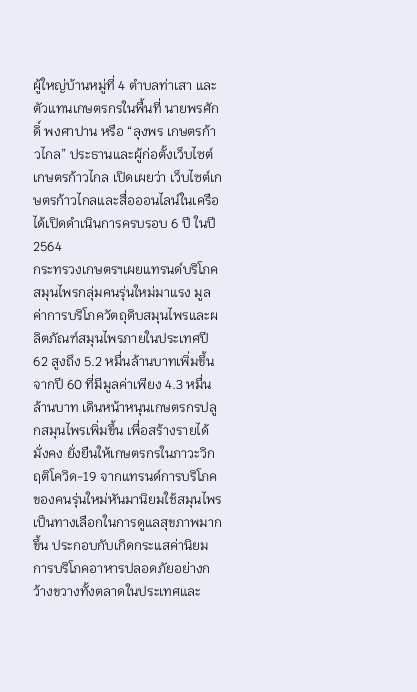ผู้ใหญ่บ้านหมู่ที่ 4 ตำบลท่าเสา และตัวแทนเกษตรกรในพื้นที่ นายพรศักดิ์ พงศาปาน หรือ “ลุงพร เกษตรก้าวไกล” ประธานและผู้ก่อตั้งเว็บไซต์เกษตรก้าวไกล เปิดเผยว่า เว็บไซต์เกษตรก้าวไกลและสื่อออนไลน์ในเครือได้เปิดดำเนินการครบรอบ 6 ปี ในปี 2564
กระทรวงเกษตรฯเผยแทรนด์บริโภคสมุนไพรกลุ่มคนรุ่นใหม่มาแรง มูลค่าการบริโภควัตถุดิบสมุนไพรและผลิตภัณฑ์สมุนไพรภายในประเทศปี 62 สูงถึง 5.2 หมื่นล้านบาทเพิ่มขึ้นจากปี 60 ที่มีมูลค่าเพียง 4.3 หมื่นล้านบาท เดินหน้าหนุนเกษตรกรปลูกสมุนไพรเพิ่มขึ้น เพื่อสร้างรายได้ มั่งคง ยั่งยืนให้เกษตรกรในภาวะวิกฤติโควิด-19 จากแทรนด์การบริโภคของคนรุ่นใหม่หันมานิยมใช้สมุนไพรเป็นทางเลือกในการดูแลสุขภาพมากขึ้น ประกอบกับเกิดกระแสค่านิยมการบริโภคอาหารปลอดภัยอย่างกว้างขวางทั้งตลาดในประเทศและ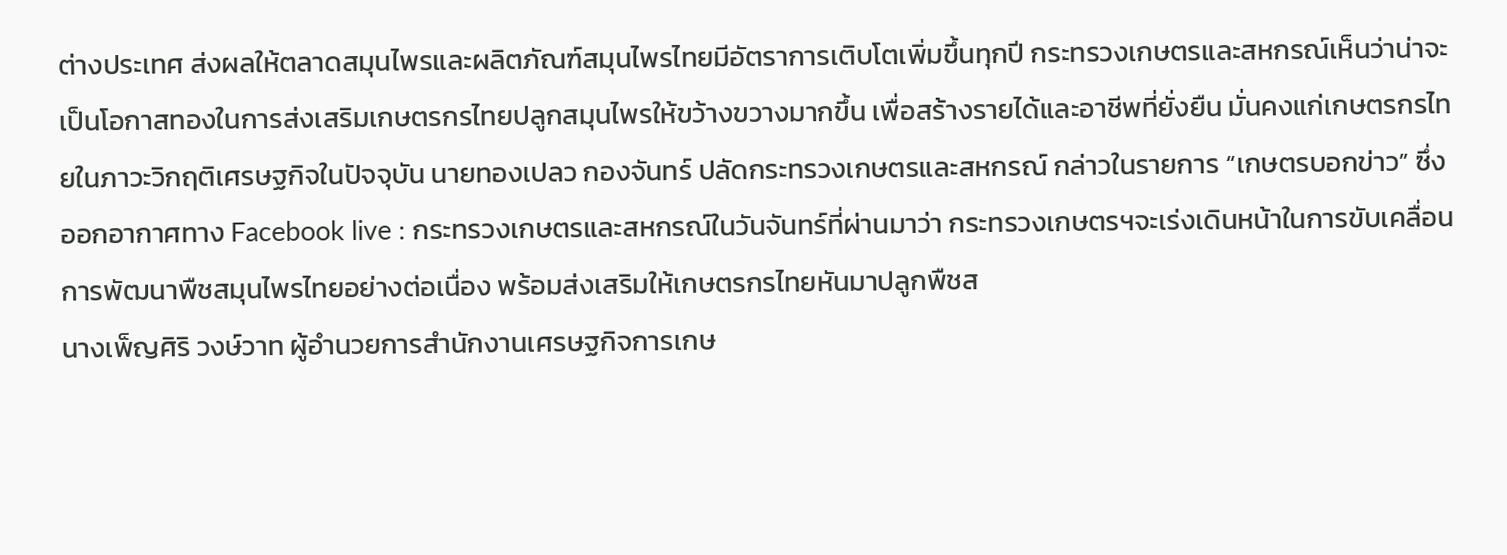ต่างประเทศ ส่งผลให้ตลาดสมุนไพรและผลิตภัณฑ์สมุนไพรไทยมีอัตราการเติบโตเพิ่มขึ้นทุกปี กระทรวงเกษตรและสหกรณ์เห็นว่าน่าจะเป็นโอกาสทองในการส่งเสริมเกษตรกรไทยปลูกสมุนไพรให้ขว้างขวางมากขึ้น เพื่อสร้างรายได้และอาชีพที่ยั่งยืน มั่นคงแก่เกษตรกรไทยในภาวะวิกฤติเศรษฐกิจในปัจจุบัน นายทองเปลว กองจันทร์ ปลัดกระทรวงเกษตรและสหกรณ์ กล่าวในรายการ “เกษตรบอกข่าว” ซึ่งออกอากาศทาง Facebook live : กระทรวงเกษตรและสหกรณ์ในวันจันทร์ที่ผ่านมาว่า กระทรวงเกษตรฯจะเร่งเดินหน้าในการขับเคลื่อนการพัฒนาพืชสมุนไพรไทยอย่างต่อเนื่อง พร้อมส่งเสริมให้เกษตรกรไทยหันมาปลูกพืชส
นางเพ็ญศิริ วงษ์วาท ผู้อำนวยการสำนักงานเศรษฐกิจการเกษ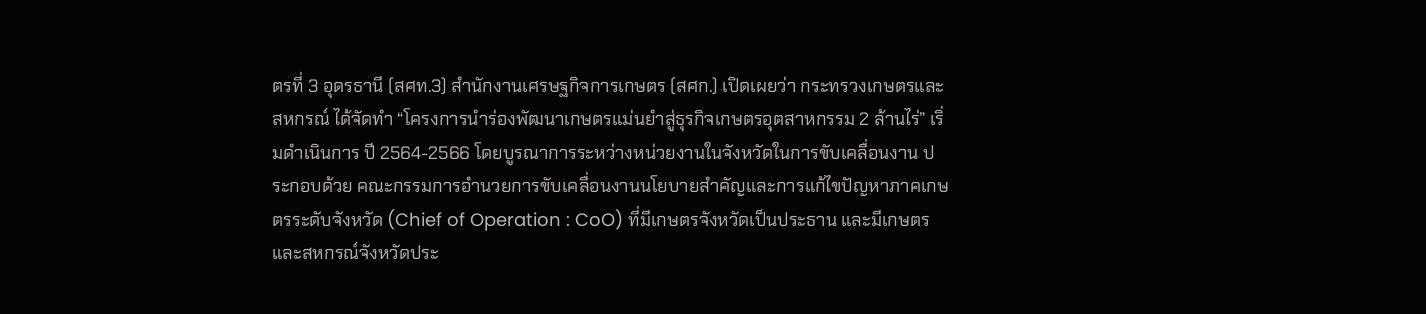ตรที่ 3 อุดรธานี (สศท.3) สำนักงานเศรษฐกิจการเกษตร (สศก.) เปิดเผยว่า กระทรวงเกษตรและสหกรณ์ ได้จัดทำ “โครงการนำร่องพัฒนาเกษตรแม่นยำสู่ธุรกิจเกษตรอุตสาหกรรม 2 ล้านไร่” เริ่มดำเนินการ ปี 2564-2566 โดยบูรณาการระหว่างหน่วยงานในจังหวัดในการขับเคลื่อนงาน ประกอบด้วย คณะกรรมการอำนวยการขับเคลื่อนงานนโยบายสำคัญและการแก้ไขปัญหาภาคเกษตรระดับจังหวัด (Chief of Operation : CoO) ที่มีเกษตรจังหวัดเป็นประธาน และมีเกษตรและสหกรณ์จังหวัดประ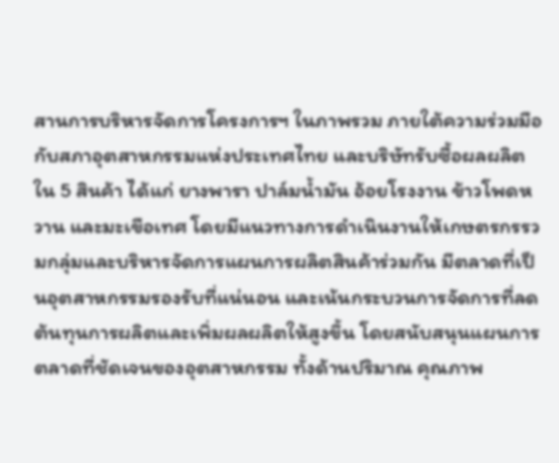สานการบริหารจัดการโครงการฯ ในภาพรวม ภายใต้ความร่วมมือกับสภาอุตสาหกรรมแห่งประเทศไทย และบริษัทรับซื้อผลผลิต ใน 5 สินค้า ได้แก่ ยางพารา ปาล์มน้ำมัน อ้อยโรงงาน ข้าวโพดหวาน และมะเขือเทศ โดยมีแนวทางการดำเนินงานให้เกษตรกรรวมกลุ่มและบริหารจัดการแผนการผลิตสินค้าร่วมกัน มีตลาดที่เป็นอุตสาหกรรมรองรับที่แน่นอน และเน้นกระบวนการจัดการที่ลดต้นทุนการผลิตและเพิ่มผลผลิตให้สูงขึ้น โดยสนับสนุนแผนการตลาดที่ชัดเจนของอุตสาหกรรม ทั้งด้านปริมาณ คุณภาพ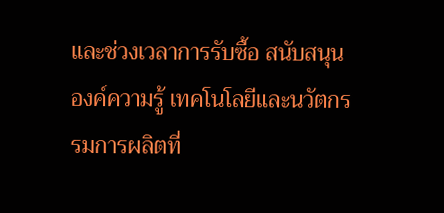และช่วงเวลาการรับซื้อ สนับสนุนองค์ความรู้ เทคโนโลยีและนวัตกรรมการผลิตที่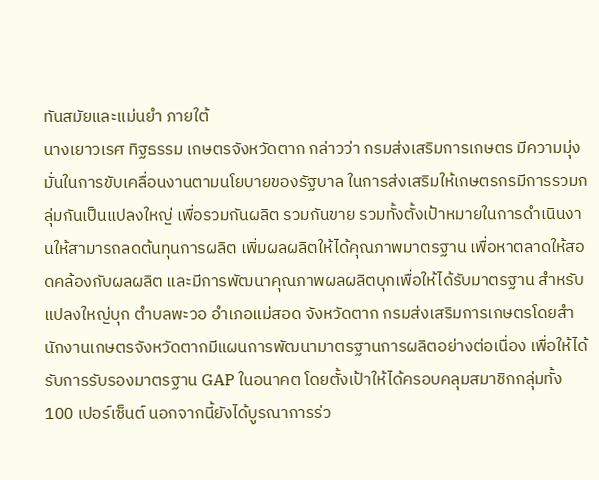ทันสมัยและแม่นยำ ภายใต้
นางเยาวเรศ ทิฐธรรม เกษตรจังหวัดตาก กล่าวว่า กรมส่งเสริมการเกษตร มีความมุ่งมั่นในการขับเคลื่อนงานตามนโยบายของรัฐบาล ในการส่งเสริมให้เกษตรกรมีการรวมกลุ่มกันเป็นแปลงใหญ่ เพื่อรวมกันผลิต รวมกันขาย รวมทั้งตั้งเป้าหมายในการดำเนินงานให้สามารถลดต้นทุนการผลิต เพิ่มผลผลิตให้ได้คุณภาพมาตรฐาน เพื่อหาตลาดให้สอดคล้องกับผลผลิต และมีการพัฒนาคุณภาพผลผลิตบุกเพื่อให้ได้รับมาตรฐาน สำหรับแปลงใหญ่บุก ตำบลพะวอ อำเภอแม่สอด จังหวัดตาก กรมส่งเสริมการเกษตรโดยสำนักงานเกษตรจังหวัดตากมีแผนการพัฒนามาตรฐานการผลิตอย่างต่อเนื่อง เพื่อให้ได้รับการรับรองมาตรฐาน GAP ในอนาคต โดยตั้งเป้าให้ได้ครอบคลุมสมาชิกกลุ่มทั้ง 100 เปอร์เซ็นต์ นอกจากนี้ยังได้บูรณาการร่ว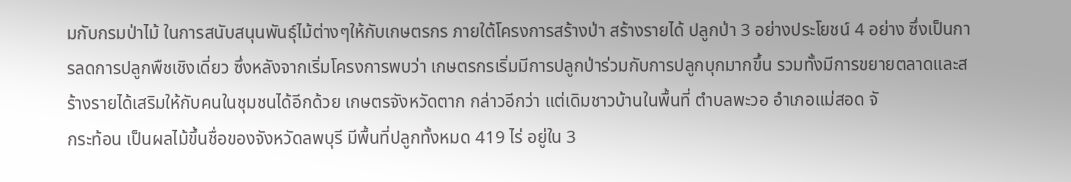มกับกรมป่าไม้ ในการสนับสนุนพันธุ์ไม้ต่างๆให้กับเกษตรกร ภายใต้โครงการสร้างป่า สร้างรายได้ ปลูกป่า 3 อย่างประโยชน์ 4 อย่าง ซึ่งเป็นการลดการปลูกพืชเชิงเดี่ยว ซึ่งหลังจากเริ่มโครงการพบว่า เกษตรกรเริ่มมีการปลูกป่าร่วมกับการปลูกบุกมากขึ้น รวมทั้งมีการขยายตลาดและสร้างรายได้เสริมให้กับคนในชุมชนได้อีกด้วย เกษตรจังหวัดตาก กล่าวอีกว่า แต่เดิมชาวบ้านในพื้นที่ ตำบลพะวอ อำเภอแม่สอด จั
กระท้อน เป็นผลไม้ขึ้นชื่อของจังหวัดลพบุรี มีพื้นที่ปลูกทั้งหมด 419 ไร่ อยู่ใน 3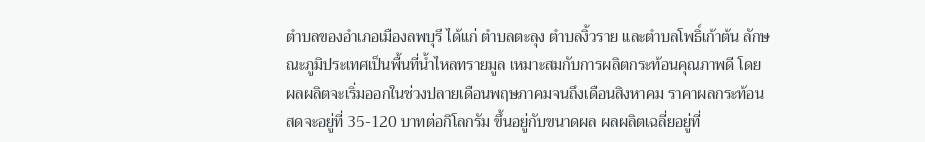ตำบลของอำเภอเมืองลพบุรี ได้แก่ ตำบลตะลุง ตำบลงิ้วราย และตำบลโพธิ์เก้าต้น ลักษณะภูมิประเทศเป็นพื้นที่น้ำไหลทรายมูล เหมาะสมกับการผลิตกระท้อนคุณภาพดี โดยผลผลิตจะเริ่มออกในช่วงปลายเดือนพฤษภาคมจนถึงเดือนสิงหาคม ราคาผลกระท้อนสดจะอยู่ที่ 35-120 บาทต่อกิโลกรัม ขึ้นอยู่กับขนาดผล ผลผลิตเฉลี่ยอยู่ที่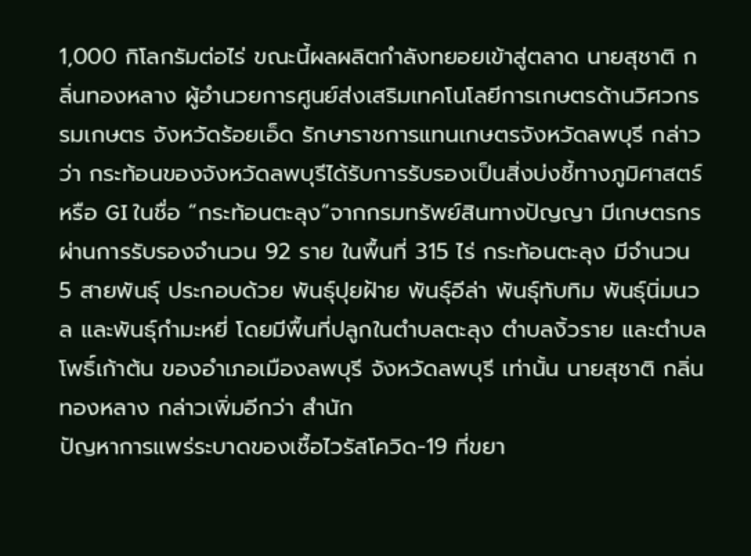1,000 กิโลกรัมต่อไร่ ขณะนี้ผลผลิตกำลังทยอยเข้าสู่ตลาด นายสุชาติ กลิ่นทองหลาง ผู้อำนวยการศูนย์ส่งเสริมเทคโนโลยีการเกษตรด้านวิศวกรรมเกษตร จังหวัดร้อยเอ็ด รักษาราชการแทนเกษตรจังหวัดลพบุรี กล่าวว่า กระท้อนของจังหวัดลพบุรีได้รับการรับรองเป็นสิ่งบ่งชี้ทางภูมิศาสตร์ หรือ GI ในชื่อ “กระท้อนตะลุง”จากกรมทรัพย์สินทางปัญญา มีเกษตรกรผ่านการรับรองจำนวน 92 ราย ในพื้นที่ 315 ไร่ กระท้อนตะลุง มีจำนวน 5 สายพันธุ์ ประกอบด้วย พันธุ์ปุยฝ้าย พันธุ์อีล่า พันธุ์ทับทิม พันธุ์นิ่มนวล และพันธุ์กำมะหยี่ โดยมีพื้นที่ปลูกในตำบลตะลุง ตำบลงิ้วราย และตำบลโพธิ์เก้าต้น ของอำเภอเมืองลพบุรี จังหวัดลพบุรี เท่านั้น นายสุชาติ กลิ่นทองหลาง กล่าวเพิ่มอีกว่า สำนัก
ปัญหาการแพร่ระบาดของเชื้อไวรัสโควิด-19 ที่ขยา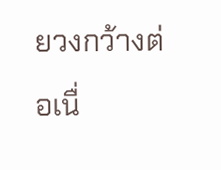ยวงกว้างต่อเนื่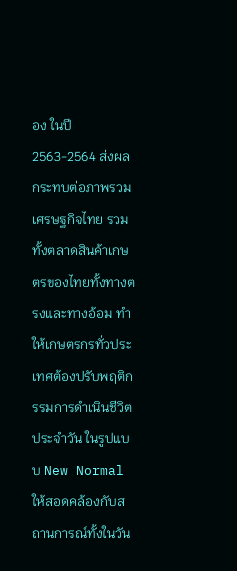อง ในปี 2563-2564 ส่งผลกระทบต่อภาพรวมเศรษฐกิจไทย รวมทั้งตลาดสินค้าเกษตรของไทยทั้งทางตรงและทางอ้อม ทำให้เกษตรกรทั่วประเทศต้องปรับพฤติกรรมการดำเนินชีวิตประจำวัน ในรูปแบบ New Normal ให้สอดคล้องกับสถานการณ์ทั้งในวัน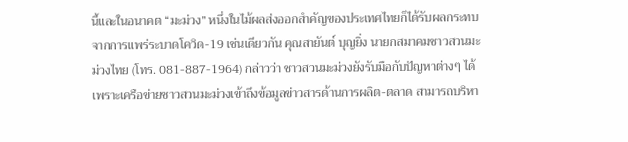นี้และในอนาคต “มะม่วง” หนึ่งในไม้ผลส่งออกสำคัญของประเทศไทยก็ได้รับผลกระทบจากการแพร่ระบาดโควิด-19 เช่นเดียวกัน คุณสายันต์ บุญยิ่ง นายกสมาคมชาวสวนมะม่วงไทย (โทร. 081-887-1964) กล่าวว่า ชาวสวนมะม่วงยังรับมือกับปัญหาต่างๆ ได้ เพราะเครือข่ายชาวสวนมะม่วงเข้าถึงข้อมูลข่าวสารด้านการผลิต-ตลาด สามารถบริหา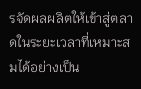รจัดผลผลิตให้เข้าสู่ตลาดในระยะเวลาที่เหมาะสมได้อย่างเป็น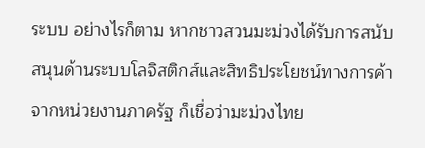ระบบ อย่างไรก็ตาม หากชาวสวนมะม่วงได้รับการสนับสนุนด้านระบบโลจิสติกส์และสิทธิประโยชน์ทางการค้าจากหน่วยงานภาครัฐ ก็เชื่อว่ามะม่วงไทย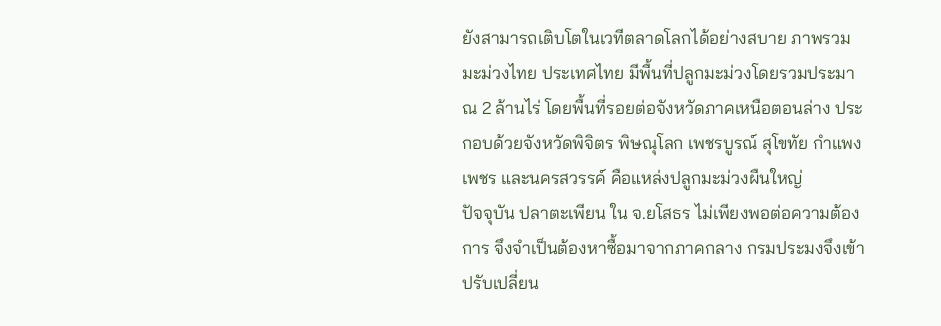ยังสามารถเติบโตในเวทีตลาดโลกได้อย่างสบาย ภาพรวมมะม่วงไทย ประเทศไทย มีพื้นที่ปลูกมะม่วงโดยรวมประมาณ 2 ล้านไร่ โดยพื้นที่รอยต่อจังหวัดภาคเหนือตอนล่าง ประกอบด้วยจังหวัดพิจิตร พิษณุโลก เพชรบูรณ์ สุโขทัย กำแพงเพชร และนครสวรรค์ คือแหล่งปลูกมะม่วงผืนใหญ่
ปัจจุบัน ปลาตะเพียน ใน จ.ยโสธร ไม่เพียงพอต่อความต้องการ จึงจำเป็นต้องหาซื้อมาจากภาคกลาง กรมประมงจึงเข้าปรับเปลี่ยน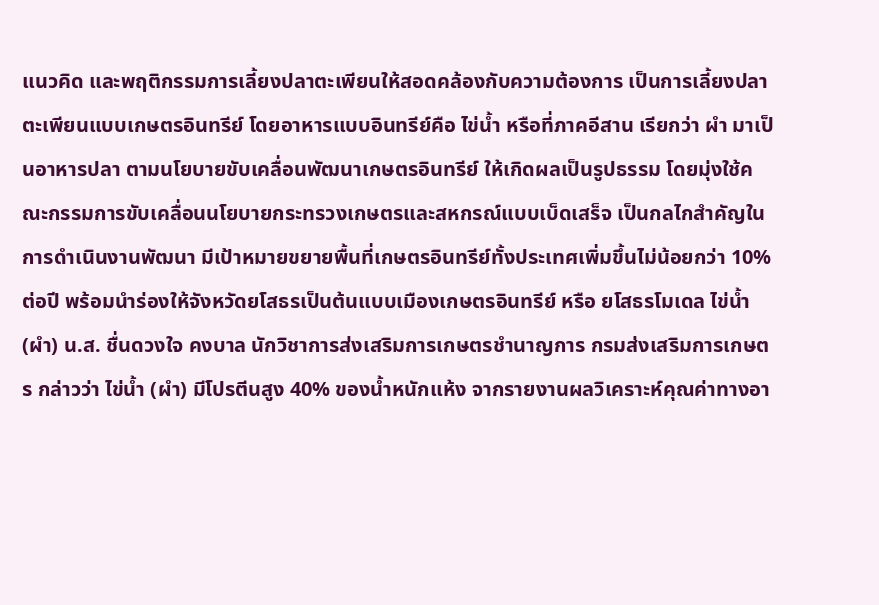แนวคิด และพฤติกรรมการเลี้ยงปลาตะเพียนให้สอดคล้องกับความต้องการ เป็นการเลี้ยงปลาตะเพียนแบบเกษตรอินทรีย์ โดยอาหารแบบอินทรีย์คือ ไข่น้ำ หรือที่ภาคอีสาน เรียกว่า ผำ มาเป็นอาหารปลา ตามนโยบายขับเคลื่อนพัฒนาเกษตรอินทรีย์ ให้เกิดผลเป็นรูปธรรม โดยมุ่งใช้คณะกรรมการขับเคลื่อนนโยบายกระทรวงเกษตรและสหกรณ์แบบเบ็ดเสร็จ เป็นกลไกสำคัญในการดำเนินงานพัฒนา มีเป้าหมายขยายพื้นที่เกษตรอินทรีย์ทั้งประเทศเพิ่มขึ้นไม่น้อยกว่า 10% ต่อปี พร้อมนำร่องให้จังหวัดยโสธรเป็นต้นแบบเมืองเกษตรอินทรีย์ หรือ ยโสธรโมเดล ไข่น้ำ (ผำ) น.ส. ชื่นดวงใจ คงบาล นักวิชาการส่งเสริมการเกษตรชำนาญการ กรมส่งเสริมการเกษตร กล่าวว่า ไข่น้ำ (ผำ) มีโปรตีนสูง 40% ของน้ำหนักแห้ง จากรายงานผลวิเคราะห์คุณค่าทางอา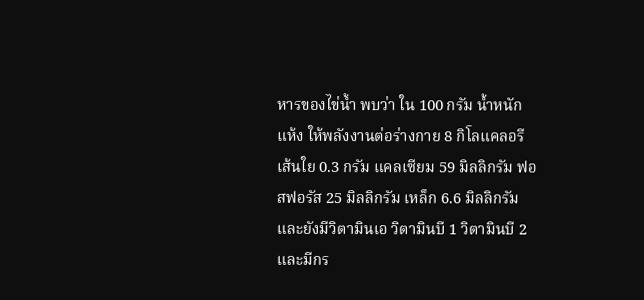หารของไข่น้ำ พบว่า ใน 100 กรัม น้ำหนักแห้ง ให้พลังงานต่อร่างกาย 8 กิโลแคลอรี เส้นใย 0.3 กรัม แคลเซียม 59 มิลลิกรัม ฟอสฟอรัส 25 มิลลิกรัม เหล็ก 6.6 มิลลิกรัม และยังมีวิตามินเอ วิตามินบี 1 วิตามินบี 2 และมีกร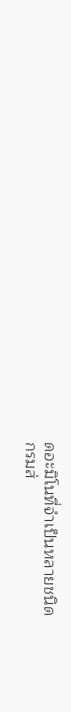ดอะมิโนที่จำเป็นหลายชนิด
กรมส่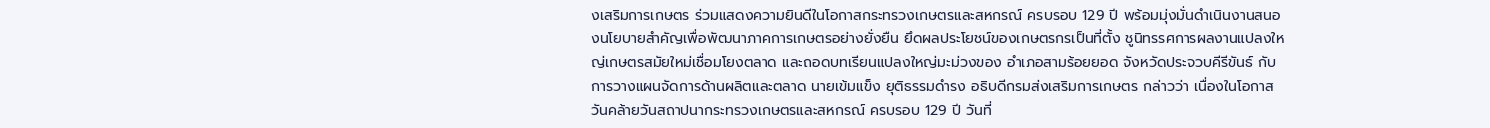งเสริมการเกษตร ร่วมแสดงความยินดีในโอกาสกระทรวงเกษตรและสหกรณ์ ครบรอบ 129 ปี พร้อมมุ่งมั่นดำเนินงานสนองนโยบายสำคัญเพื่อพัฒนาภาคการเกษตรอย่างยั่งยืน ยึดผลประโยชน์ของเกษตรกรเป็นที่ตั้ง ชูนิทรรศการผลงานแปลงใหญ่เกษตรสมัยใหม่เชื่อมโยงตลาด และถอดบทเรียนแปลงใหญ่มะม่วงของ อำเภอสามร้อยยอด จังหวัดประจวบคีรีขันธ์ กับการวางแผนจัดการด้านผลิตและตลาด นายเข้มแข็ง ยุติธรรมดำรง อธิบดีกรมส่งเสริมการเกษตร กล่าวว่า เนื่องในโอกาสวันคล้ายวันสถาปนากระทรวงเกษตรและสหกรณ์ ครบรอบ 129 ปี วันที่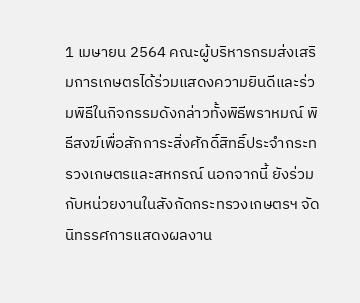1 เมษายน 2564 คณะผู้บริหารกรมส่งเสริมการเกษตรได้ร่วมแสดงความยินดีและร่วมพิธีในกิจกรรมดังกล่าวทั้งพิธีพราหมณ์ พิธีสงฆ์เพื่อสักการะสิ่งศักดิ์สิทธิ์ประจำกระทรวงเกษตรและสหกรณ์ นอกจากนี้ ยังร่วมกับหน่วยงานในสังกัดกระทรวงเกษตรฯ จัดนิทรรศการแสดงผลงาน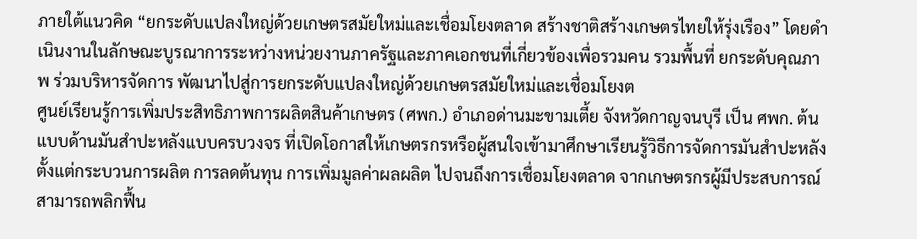ภายใต้แนวคิด “ยกระดับแปลงใหญ่ด้วยเกษตรสมัยใหม่และเชื่อมโยงตลาด สร้างชาติสร้างเกษตรไทยให้รุ่งเรือง” โดยดำเนินงานในลักษณะบูรณาการระหว่างหน่วยงานภาครัฐและภาคเอกชนที่เกี่ยวข้องเพื่อรวมคน รวมพื้นที่ ยกระดับคุณภาพ ร่วมบริหารจัดการ พัฒนาไปสู่การยกระดับแปลงใหญ่ด้วยเกษตรสมัยใหม่และเชื่อมโยงต
ศูนย์เรียนรู้การเพิ่มประสิทธิภาพการผลิตสินค้าเกษตร (ศพก.) อำเภอด่านมะขามเตี้ย จังหวัดกาญจนบุรี เป็น ศพก. ต้นแบบด้านมันสำปะหลังแบบครบวงจร ที่เปิดโอกาสให้เกษตรกรหรือผู้สนใจเข้ามาศึกษาเรียนรู้วิธีการจัดการมันสำปะหลัง ตั้งแต่กระบวนการผลิต การลดต้นทุน การเพิ่มมูลค่าผลผลิต ไปจนถึงการเชื่อมโยงตลาด จากเกษตรกรผู้มีประสบการณ์สามารถพลิกฟื้น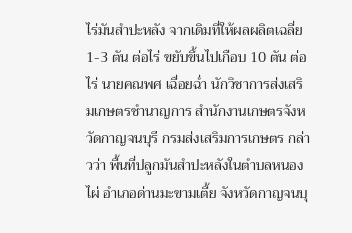ไร่มันสำปะหลัง จากเดิมที่ให้ผลผลิตเฉลี่ย 1-3 ตัน ต่อไร่ ขยับขึ้นไปเกือบ 10 ตัน ต่อไร่ นายคณพศ เฉื่อยฉ่ำ นักวิชาการส่งเสริมเกษตรชำนาญการ สำนักงานเกษตรจังหวัดกาญจนบุรี กรมส่งเสริมการเกษตร กล่าวว่า พื้นที่ปลูกมันสำปะหลังในตำบลหนองไผ่ อำเภอด่านมะขามเตี้ย จังหวัดกาญจนบุ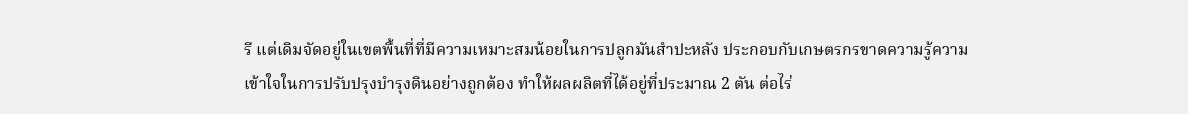รี แต่เดิมจัดอยู่ในเขตพื้นที่ที่มีความเหมาะสมน้อยในการปลูกมันสำปะหลัง ประกอบกับเกษตรกรขาดความรู้ความเข้าใจในการปรับปรุงบำรุงดินอย่างถูกต้อง ทำให้ผลผลิตที่ได้อยู่ที่ประมาณ 2 ตัน ต่อไร่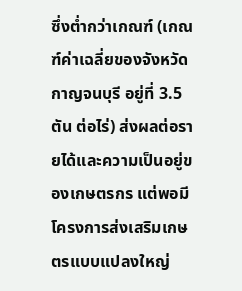ซึ่งต่ำกว่าเกณฑ์ (เกณฑ์ค่าเฉลี่ยของจังหวัดกาญจนบุรี อยู่ที่ 3.5 ตัน ต่อไร่) ส่งผลต่อรายได้และความเป็นอยู่ของเกษตรกร แต่พอมีโครงการส่งเสริมเกษตรแบบแปลงใหญ่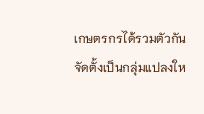เกษตรกรได้รวมตัวกันจัดตั้งเป็นกลุ่มแปลงให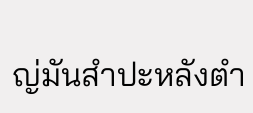ญ่มันสำปะหลังตำ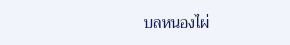บลหนองไผ่